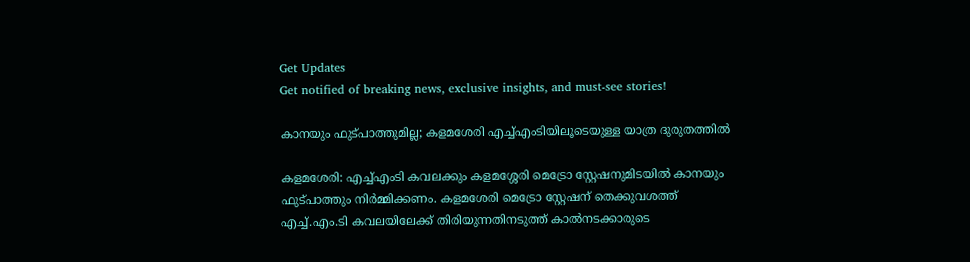Get Updates
Get notified of breaking news, exclusive insights, and must-see stories!

കാനയും ഫുട്പാത്തുമില്ല; കളമശേരി എച്ച്എംടിയിലൂടെയുള്ള യാത്ര ദുരുതത്തിൽ

കളമശേരി: എച്ച്എംടി കവലക്കും കളമശ്ശേരി മെട്രോ സ്റ്റേഷനുമിടയിൽ കാനയും ഫുട്പാത്തും നിർമ്മിക്കണം. കളമശേരി മെട്രോ സ്റ്റേഷന് തെക്കുവശത്ത് എച്ച്.എം.ടി കവലയിലേക്ക് തിരിയുന്നതിനടുത്ത് കാൽനടക്കാരുടെ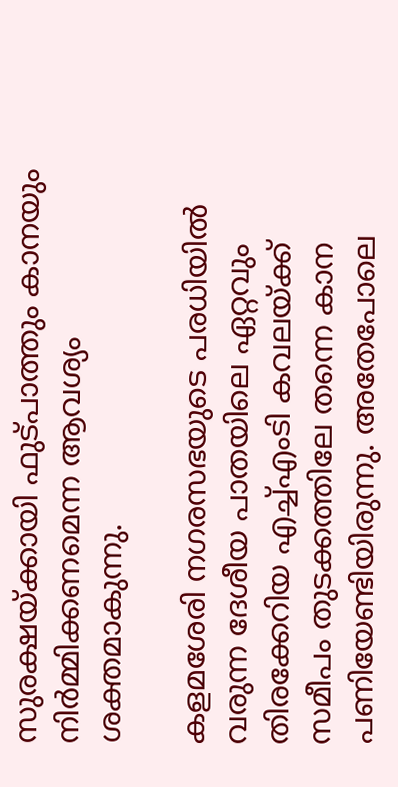സുരക്ഷയ്ക്കായി ഫുട്പാത്തും കാനയും നിർമ്മിക്കണമെന്ന ആവശ്യം ശക്തമാകുന്നു.

കളമശേരി നഗരസഭയുടെ പരധിയിൽ വരുന്ന ദേശീയ പാതയിലെ ഏറ്റവും തിരക്കേറിയ എച്ച്എംടി കവലയ്ക്ക് സമീപം തുടക്കത്തിലേ തന്നെ കാന പണിയേണ്ടിയിരുന്നു. അതേപോലെ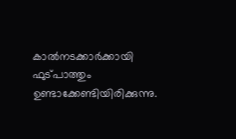കാൽനടക്കാർക്കായി ഫുട്പാത്തും ഉണ്ടാക്കേണ്ടിയിരിക്കുന്നു.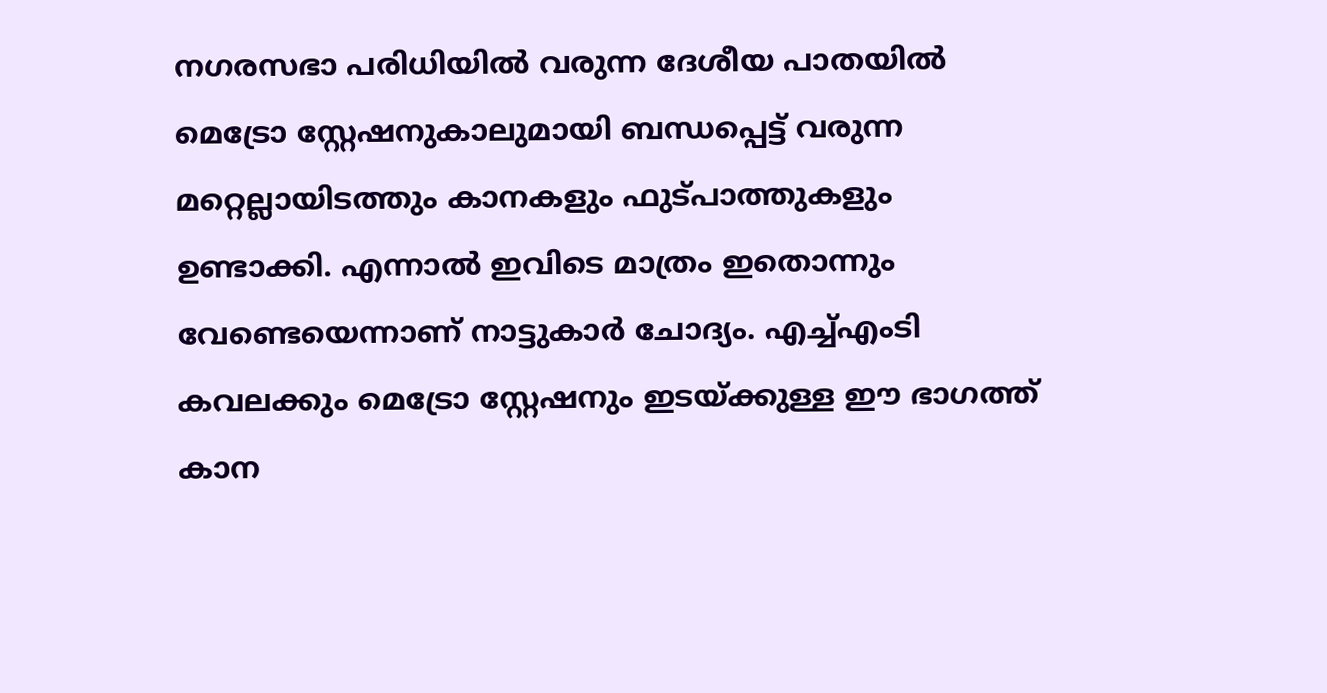നഗരസഭാ പരിധിയിൽ വരുന്ന ദേശീയ പാതയിൽ മെട്രോ സ്റ്റേഷനുകാലുമായി ബന്ധപ്പെട്ട് വരുന്ന മറ്റെല്ലായിടത്തും കാനകളും ഫുട്പാത്തുകളും ഉണ്ടാക്കി. എന്നാൽ ഇവിടെ മാത്രം ഇതൊന്നും വേണ്ടെയെന്നാണ് നാട്ടുകാർ ചോദ്യം. എച്ച്എംടി കവലക്കും മെട്രോ സ്റ്റേഷനും ഇടയ്ക്കുള്ള ഈ ഭാഗത്ത് കാന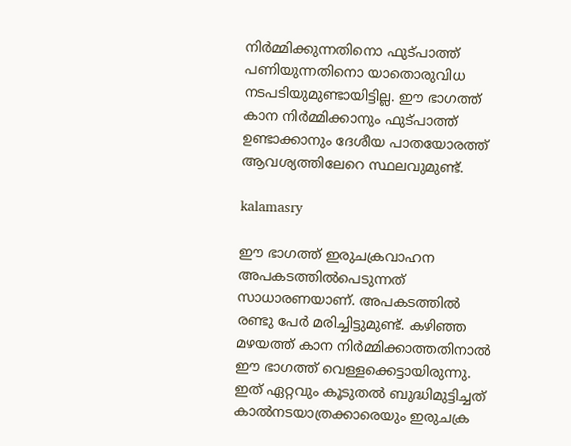നിർമ്മിക്കുന്നതിനൊ ഫുട്പാത്ത് പണിയുന്നതിനൊ യാതൊരുവിധ നടപടിയുമുണ്ടായിട്ടില്ല. ഈ ഭാഗത്ത് കാന നിർമ്മിക്കാനും ഫുട്പാത്ത് ഉണ്ടാക്കാനും ദേശീയ പാതയോരത്ത് ആവശ്യത്തിലേറെ സ്ഥലവുമുണ്ട്.

kalamasry

ഈ ഭാഗത്ത് ഇരുചക്രവാഹന അപകടത്തിൽപെടുന്നത് സാധാരണയാണ്. അപകടത്തിൽ രണ്ടു പേർ മരിച്ചിട്ടുമുണ്ട്. കഴിഞ്ഞ മഴയത്ത് കാന നിർമ്മിക്കാത്തതിനാൽ ഈ ഭാഗത്ത് വെള്ളക്കെട്ടായിരുന്നു. ഇത് ഏറ്റവും കൂടുതൽ ബുദ്ധിമുട്ടിച്ചത് കാൽനടയാത്രക്കാരെയും ഇരുചക്ര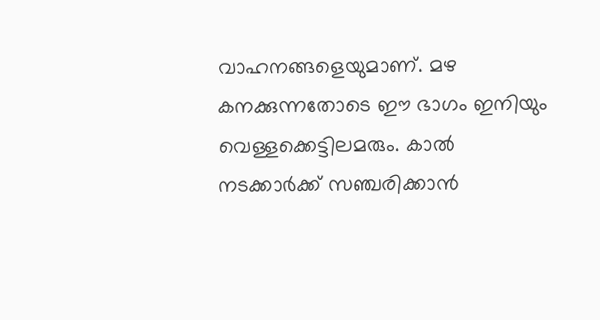വാഹനങ്ങളെയുമാണ്. മഴ കനക്കുന്നതോടെ ഈ ഭാഗം ഇനിയും വെള്ളക്കെട്ടിലമരും. കാൽ നടക്കാർക്ക് സഞ്ചരിക്കാൻ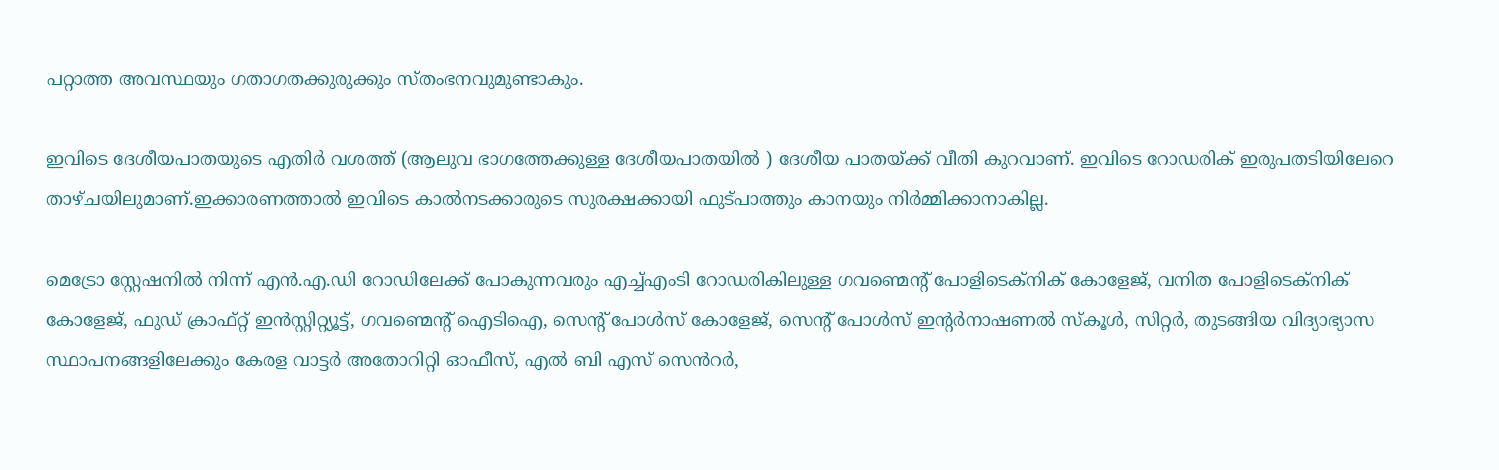പറ്റാത്ത അവസ്ഥയും ഗതാഗതക്കുരുക്കും സ്തംഭനവുമുണ്ടാകും.

ഇവിടെ ദേശീയപാതയുടെ എതിർ വശത്ത് (ആലുവ ഭാഗത്തേക്കുള്ള ദേശീയപാതയിൽ ) ദേശീയ പാതയ്ക്ക് വീതി കുറവാണ്. ഇവിടെ റോഡരിക് ഇരുപതടിയിലേറെ താഴ്ചയിലുമാണ്.ഇക്കാരണത്താൽ ഇവിടെ കാൽനടക്കാരുടെ സുരക്ഷക്കായി ഫുട്പാത്തും കാനയും നിർമ്മിക്കാനാകില്ല.

മെട്രോ സ്റ്റേഷനിൽ നിന്ന് എൻ.എ.ഡി റോഡിലേക്ക് പോകുന്നവരും എച്ച്എംടി റോഡരികിലുള്ള ഗവണ്മെന്റ് പോളിടെക്നിക് കോളേജ്, വനിത പോളിടെക്നിക് കോളേജ്, ഫുഡ് ക്രാഫ്റ്റ് ഇൻസ്റ്റിറ്റ്യൂട്ട്, ഗവണ്മെന്റ് ഐടിഐ, സെന്റ് പോൾസ് കോളേജ്, സെന്റ് പോൾസ് ഇന്റർനാഷണൽ സ്കൂൾ, സിറ്റർ, തുടങ്ങിയ വിദ്യാഭ്യാസ സ്ഥാപനങ്ങളിലേക്കും കേരള വാട്ടർ അതോറിറ്റി ഓഫീസ്, എൽ ബി എസ് സെൻറർ,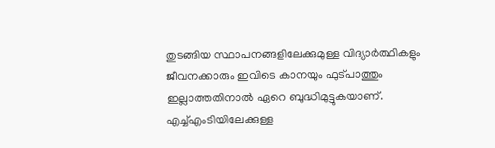തുടങ്ങിയ സ്ഥാപനങ്ങളിലേക്കുമുള്ള വിദ്യാർത്ഥികളും ജീവനക്കാരും ഇവിടെ കാനയും ഫുട്പാത്തും ഇല്ലാത്തതിനാൽ ഏറെ ബുദ്ധിമുട്ടുകയാണ്. എച്ച്എംടിയിലേക്കുള്ള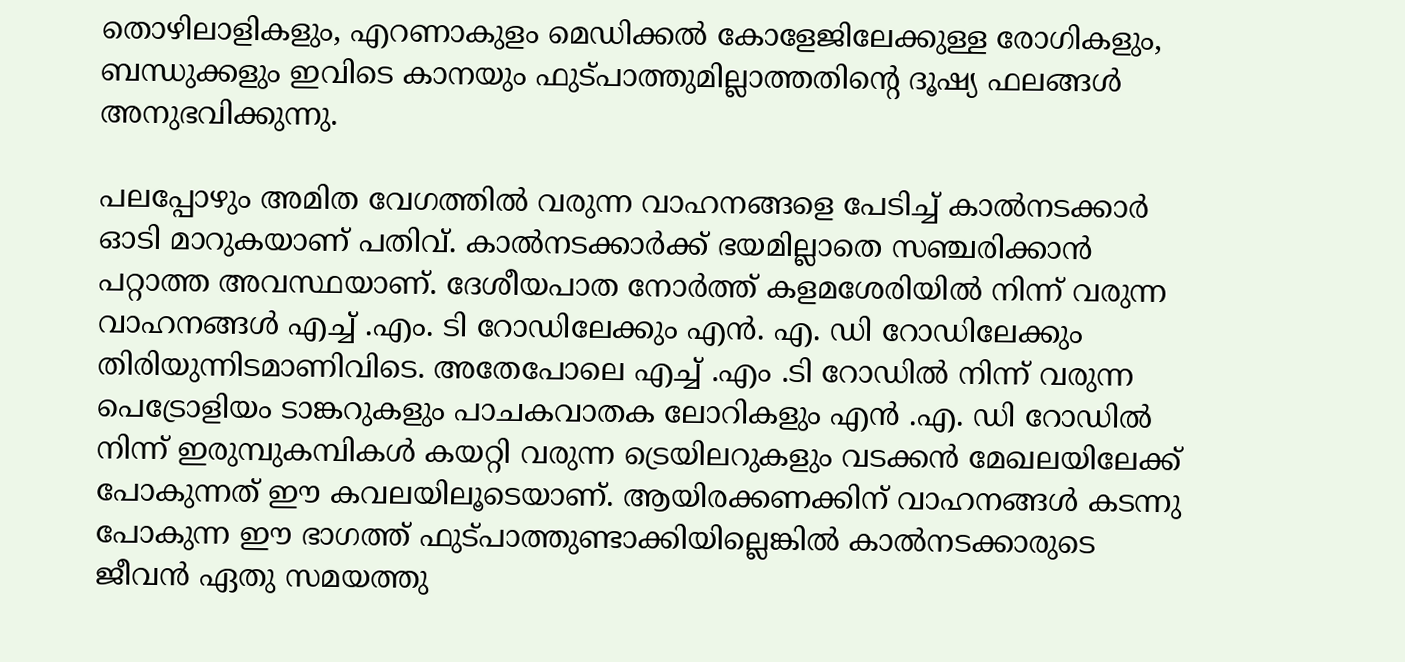തൊഴിലാളികളും, എറണാകുളം മെഡിക്കൽ കോളേജിലേക്കുള്ള രോഗികളും, ബന്ധുക്കളും ഇവിടെ കാനയും ഫുട്പാത്തുമില്ലാത്തതിന്റെ ദൂഷ്യ ഫലങ്ങൾ അനുഭവിക്കുന്നു.

പലപ്പോഴും അമിത വേഗത്തിൽ വരുന്ന വാഹനങ്ങളെ പേടിച്ച് കാൽനടക്കാർ ഓടി മാറുകയാണ് പതിവ്. കാൽനടക്കാർക്ക് ഭയമില്ലാതെ സഞ്ചരിക്കാൻ പറ്റാത്ത അവസ്ഥയാണ്. ദേശീയപാത നോർത്ത് കളമശേരിയിൽ നിന്ന് വരുന്ന വാഹനങ്ങൾ എച്ച് .എം. ടി റോഡിലേക്കും എൻ. എ. ഡി റോഡിലേക്കും തിരിയുന്നിടമാണിവിടെ. അതേപോലെ എച്ച് .എം .ടി റോഡിൽ നിന്ന് വരുന്ന പെട്രോളിയം ടാങ്കറുകളും പാചകവാതക ലോറികളും എൻ .എ. ഡി റോഡിൽ നിന്ന് ഇരുമ്പുകമ്പികൾ കയറ്റി വരുന്ന ട്രെയിലറുകളും വടക്കൻ മേഖലയിലേക്ക് പോകുന്നത് ഈ കവലയിലൂടെയാണ്. ആയിരക്കണക്കിന് വാഹനങ്ങൾ കടന്നു പോകുന്ന ഈ ഭാഗത്ത് ഫുട്പാത്തുണ്ടാക്കിയില്ലെങ്കിൽ കാൽനടക്കാരുടെ ജീവൻ ഏതു സമയത്തു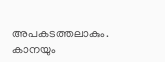അപകടത്തലാകും. കാനയും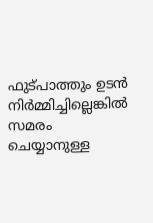ഫുട്പാത്തും ഉടൻ നിർമ്മിച്ചില്ലെങ്കിൽ സമരം ചെയ്യാനുള്ള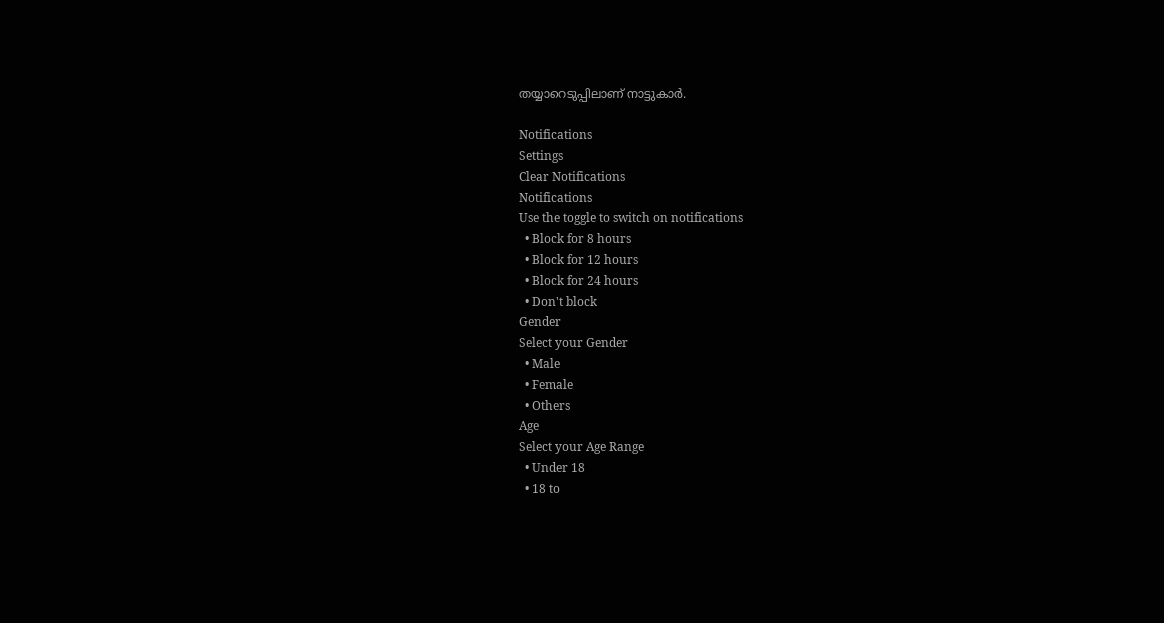തയ്യാറെടുപ്പിലാണ് നാട്ടുകാർ.

Notifications
Settings
Clear Notifications
Notifications
Use the toggle to switch on notifications
  • Block for 8 hours
  • Block for 12 hours
  • Block for 24 hours
  • Don't block
Gender
Select your Gender
  • Male
  • Female
  • Others
Age
Select your Age Range
  • Under 18
  • 18 to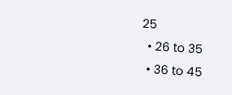25
  • 26 to 35
  • 36 to 45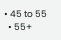• 45 to 55
  • 55+